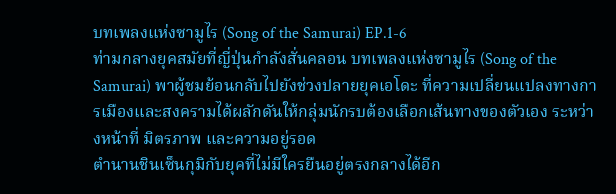บทเพลงแห่งซามูไร (Song of the Samurai) EP.1-6
ท่ามกลางยุคสมัยที่ญี่ปุ่นกำลังสั่นคลอน บทเพลงแห่งซามูไร (Song of the Samurai) พาผู้ชมย้อนกลับไปยังช่วงปลายยุคเอโดะ ที่ความเปลี่ยนแปลงทางการเมืองและสงครามได้ผลักดันให้กลุ่มนักรบต้องเลือกเส้นทางของตัวเอง ระหว่างหน้าที่ มิตรภาพ และความอยู่รอด
ตำนานชินเซ็นกุมิกับยุคที่ไม่มีใครยืนอยู่ตรงกลางได้อีก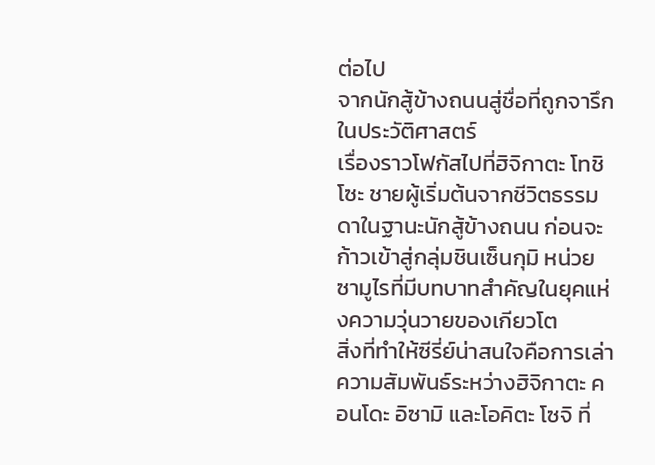ต่อไป
จากนักสู้ข้างถนนสู่ชื่อที่ถูกจารึกในประวัติศาสตร์
เรื่องราวโฟกัสไปที่ฮิจิกาตะ โทชิโซะ ชายผู้เริ่มต้นจากชีวิตธรรมดาในฐานะนักสู้ข้างถนน ก่อนจะก้าวเข้าสู่กลุ่มชินเซ็นกุมิ หน่วยซามูไรที่มีบทบาทสำคัญในยุคแห่งความวุ่นวายของเกียวโต
สิ่งที่ทำให้ซีรี่ย์น่าสนใจคือการเล่าความสัมพันธ์ระหว่างฮิจิกาตะ คอนโดะ อิซามิ และโอคิตะ โซจิ ที่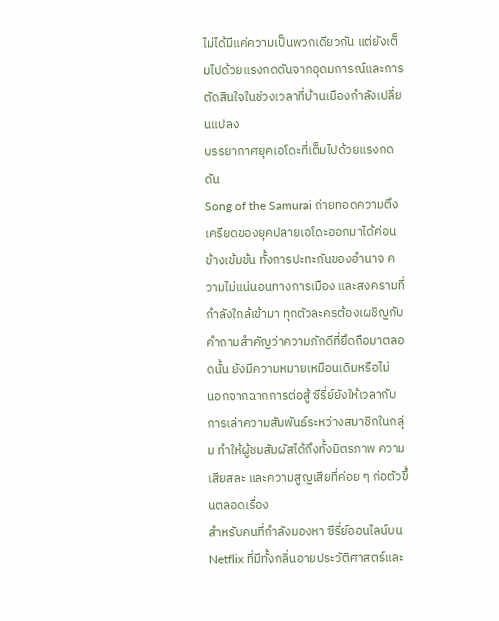ไม่ได้มีแค่ความเป็นพวกเดียวกัน แต่ยังเต็มไปด้วยแรงกดดันจากอุดมการณ์และการตัดสินใจในช่วงเวลาที่บ้านเมืองกำลังเปลี่ยนแปลง
บรรยากาศยุคเอโดะที่เต็มไปด้วยแรงกดดัน
Song of the Samurai ถ่ายทอดความตึงเครียดของยุคปลายเอโดะออกมาได้ค่อนข้างเข้มข้น ทั้งการปะทะกันของอำนาจ ความไม่แน่นอนทางการเมือง และสงครามที่กำลังใกล้เข้ามา ทุกตัวละครต้องเผชิญกับคำถามสำคัญว่าความภักดีที่ยึดถือมาตลอดนั้น ยังมีความหมายเหมือนเดิมหรือไม่
นอกจากฉากการต่อสู้ ซีรี่ย์ยังให้เวลากับการเล่าความสัมพันธ์ระหว่างสมาชิกในกลุ่ม ทำให้ผู้ชมสัมผัสได้ถึงทั้งมิตรภาพ ความเสียสละ และความสูญเสียที่ค่อย ๆ ก่อตัวขึ้นตลอดเรื่อง
สำหรับคนที่กำลังมองหา ซีรี่ย์ออนไลน์บน Netflix ที่มีทั้งกลิ่นอายประวัติศาสตร์และ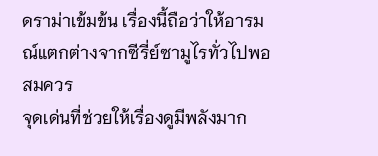ดราม่าเข้มข้น เรื่องนี้ถือว่าให้อารมณ์แตกต่างจากซีรี่ย์ซามูไรทั่วไปพอสมควร
จุดเด่นที่ช่วยให้เรื่องดูมีพลังมาก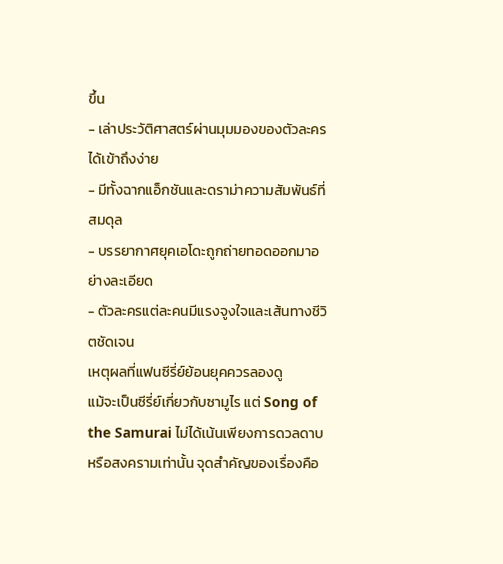ขึ้น
- เล่าประวัติศาสตร์ผ่านมุมมองของตัวละครได้เข้าถึงง่าย
- มีทั้งฉากแอ็กชันและดราม่าความสัมพันธ์ที่สมดุล
- บรรยากาศยุคเอโดะถูกถ่ายทอดออกมาอย่างละเอียด
- ตัวละครแต่ละคนมีแรงจูงใจและเส้นทางชีวิตชัดเจน
เหตุผลที่แฟนซีรี่ย์ย้อนยุคควรลองดู
แม้จะเป็นซีรี่ย์เกี่ยวกับซามูไร แต่ Song of the Samurai ไม่ได้เน้นเพียงการดวลดาบหรือสงครามเท่านั้น จุดสำคัญของเรื่องคือ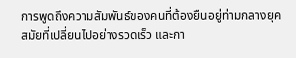การพูดถึงความสัมพันธ์ของคนที่ต้องยืนอยู่ท่ามกลางยุคสมัยที่เปลี่ยนไปอย่างรวดเร็ว และกา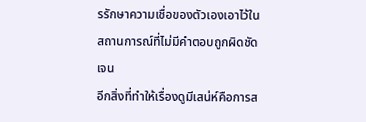รรักษาความเชื่อของตัวเองเอาไว้ในสถานการณ์ที่ไม่มีคำตอบถูกผิดชัดเจน
อีกสิ่งที่ทำให้เรื่องดูมีเสน่ห์คือการส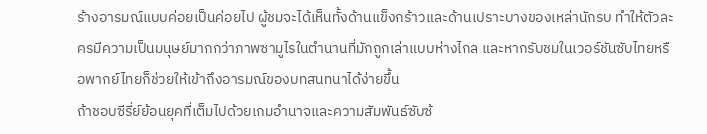ร้างอารมณ์แบบค่อยเป็นค่อยไป ผู้ชมจะได้เห็นทั้งด้านแข็งกร้าวและด้านเปราะบางของเหล่านักรบ ทำให้ตัวละครมีความเป็นมนุษย์มากกว่าภาพซามูไรในตำนานที่มักถูกเล่าแบบห่างไกล และหากรับชมในเวอร์ชันซับไทยหรือพากย์ไทยก็ช่วยให้เข้าถึงอารมณ์ของบทสนทนาได้ง่ายขึ้น
ถ้าชอบซีรี่ย์ย้อนยุคที่เต็มไปด้วยเกมอำนาจและความสัมพันธ์ซับซ้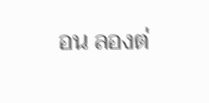อน ลองต่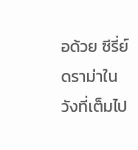อด้วย ซีรี่ย์ดราม่าในวังที่เต็มไป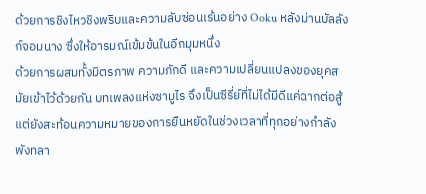ด้วยการชิงไหวชิงพริบและความลับซ่อนเร้นอย่าง Ooku หลังม่านบัลลังก์จอมนาง ซึ่งให้อารมณ์เข้มข้นในอีกมุมหนึ่ง
ด้วยการผสมทั้งมิตรภาพ ความภักดี และความเปลี่ยนแปลงของยุคสมัยเข้าไว้ด้วยกัน บทเพลงแห่งซามูไร จึงเป็นซีรี่ย์ที่ไม่ได้มีดีแค่ฉากต่อสู้ แต่ยังสะท้อนความหมายของการยืนหยัดในช่วงเวลาที่ทุกอย่างกำลังพังทลา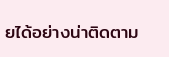ยได้อย่างน่าติดตาม